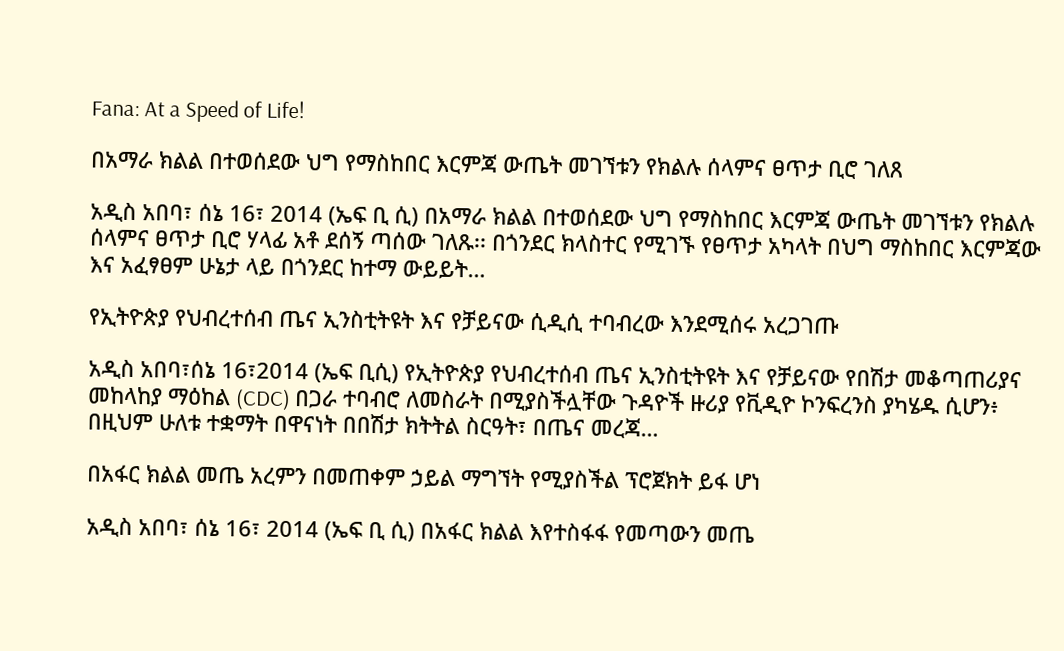Fana: At a Speed of Life!

በአማራ ክልል በተወሰደው ህግ የማስከበር እርምጃ ውጤት መገኘቱን የክልሉ ሰላምና ፀጥታ ቢሮ ገለጸ

አዲስ አበባ፣ ሰኔ 16፣ 2014 (ኤፍ ቢ ሲ) በአማራ ክልል በተወሰደው ህግ የማስከበር እርምጃ ውጤት መገኘቱን የክልሉ ሰላምና ፀጥታ ቢሮ ሃላፊ አቶ ደሰኝ ጣሰው ገለጹ፡፡ በጎንደር ክላስተር የሚገኙ የፀጥታ አካላት በህግ ማስከበር እርምጃው እና አፈፃፀም ሁኔታ ላይ በጎንደር ከተማ ውይይት…

የኢትዮጵያ የህብረተሰብ ጤና ኢንስቲትዩት እና የቻይናው ሲዲሲ ተባብረው እንደሚሰሩ አረጋገጡ

አዲስ አበባ፣ሰኔ 16፣2014 (ኤፍ ቢሲ) የኢትዮጵያ የህብረተሰብ ጤና ኢንስቲትዩት እና የቻይናው የበሽታ መቆጣጠሪያና መከላከያ ማዕከል (CDC) በጋራ ተባብሮ ለመስራት በሚያስችሏቸው ጉዳዮች ዙሪያ የቪዲዮ ኮንፍረንስ ያካሄዱ ሲሆን፥ በዚህም ሁለቱ ተቋማት በዋናነት በበሽታ ክትትል ስርዓት፣ በጤና መረጃ…

በአፋር ክልል መጤ አረምን በመጠቀም ኃይል ማግኘት የሚያስችል ፕሮጀክት ይፋ ሆነ

አዲስ አበባ፣ ሰኔ 16፣ 2014 (ኤፍ ቢ ሲ) በአፋር ክልል እየተስፋፋ የመጣውን መጤ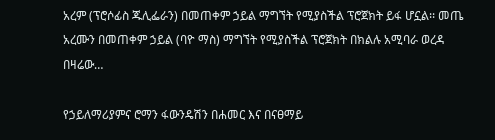አረም (ፕሮሶፊስ ጁሊፌራን) በመጠቀም ኃይል ማግኘት የሚያስችል ፕሮጀክት ይፋ ሆኗል፡፡ መጤ አረሙን በመጠቀም ኃይል (ባዮ ማስ) ማግኘት የሚያስችል ፕሮጀክት በክልሉ አሚባራ ወረዳ በዛሬው…

የኃይለማሪያምና ሮማን ፋውንዴሽን በሐመር እና በናፀማይ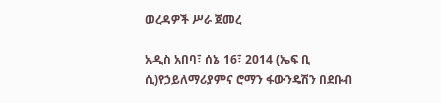ወረዳዎች ሥራ ጀመረ

አዲስ አበባ፣ ሰኔ 16፣ 2014 (ኤፍ ቢ ሲ)የኃይለማሪያምና ሮማን ፋውንዴሽን በደቡብ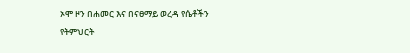ኦሞ ዞን በሐመር እና በናፀማይ ወረዳ የሴቶችን የትምህርት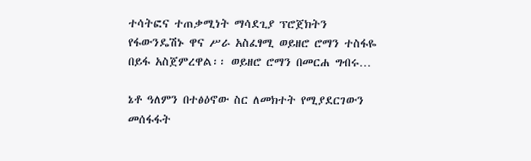ተሳትፎና ተጠቃሚነት ማሳደጊያ ፕሮጀክትን የፋውንዴሽኑ ዋና ሥራ አስፈፃሚ ወይዘሮ ሮማን ተስፋዬ በይፋ አስጀምረዋል፡፡ ወይዘሮ ሮማን በመርሐ ግብሩ…

ኔቶ ዓለምን በተፅዕኖው ስር ለመክተት የሚያደርገውን መሰፋፋት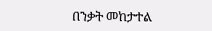በንቃት መከታተል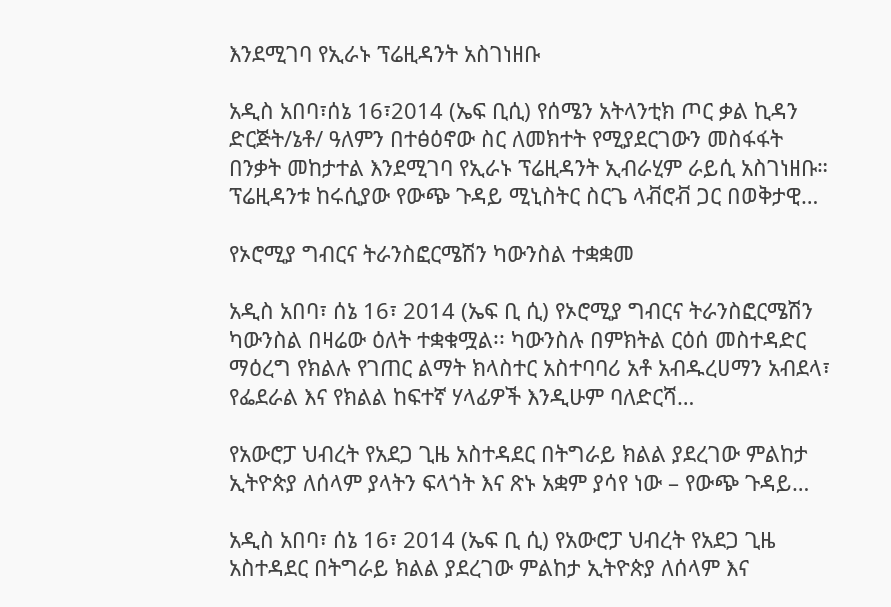እንደሚገባ የኢራኑ ፕሬዚዳንት አስገነዘቡ

አዲስ አበባ፣ሰኔ 16፣2014 (ኤፍ ቢሲ) የሰሜን አትላንቲክ ጦር ቃል ኪዳን ድርጅት/ኔቶ/ ዓለምን በተፅዕኖው ስር ለመክተት የሚያደርገውን መስፋፋት በንቃት መከታተል እንደሚገባ የኢራኑ ፕሬዚዳንት ኢብራሂም ራይሲ አስገነዘቡ። ፕሬዚዳንቱ ከሩሲያው የውጭ ጉዳይ ሚኒስትር ስርጌ ላቭሮቭ ጋር በወቅታዊ…

የኦሮሚያ ግብርና ትራንስፎርሜሽን ካውንስል ተቋቋመ

አዲስ አበባ፣ ሰኔ 16፣ 2014 (ኤፍ ቢ ሲ) የኦሮሚያ ግብርና ትራንስፎርሜሽን ካውንስል በዛሬው ዕለት ተቋቁሟል፡፡ ካውንስሉ በምክትል ርዕሰ መስተዳድር ማዕረግ የክልሉ የገጠር ልማት ክላስተር አስተባባሪ አቶ አብዱረሀማን አብደላ፣ የፌደራል እና የክልል ከፍተኛ ሃላፊዎች እንዲሁም ባለድርሻ…

የአውሮፓ ህብረት የአደጋ ጊዜ አስተዳደር በትግራይ ክልል ያደረገው ምልከታ ኢትዮጵያ ለሰላም ያላትን ፍላጎት እና ጽኑ አቋም ያሳየ ነው – የውጭ ጉዳይ…

አዲስ አበባ፣ ሰኔ 16፣ 2014 (ኤፍ ቢ ሲ) የአውሮፓ ህብረት የአደጋ ጊዜ አስተዳደር በትግራይ ክልል ያደረገው ምልከታ ኢትዮጵያ ለሰላም እና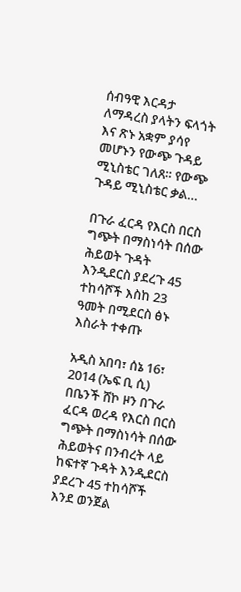ሰብዓዊ እርዳታ ለማዳረስ ያላትን ፍላጎት እና ጽኑ አቋም ያሳየ መሆኑን የውጭ ጉዳይ ሚኒስቴር ገለጸ። የውጭ ጉዳይ ሚኒስቴር ቃል…

በጉራ ፈርዳ የእርስ በርስ ግጭት በማስነሳት በሰው ሕይወት ጉዳት እንዲደርስ ያደረጉ 45 ተከሳሾች እስከ 23 ዓመት በሚደርስ ፅኑ እስራት ተቀጡ

አዲስ አበባ፣ ሰኔ 16፣ 2014 (ኤፍ ቢ ሲ) በቤንች ሸኮ ዞን በጉራ ፈርዳ ወረዳ የእርስ በርስ ግጭት በማስነሳት በሰው ሕይወትና በንብረት ላይ ከፍተኛ ጉዳት እንዲደርስ ያደረጉ 45 ተከሳሾች እንደ ወንጀል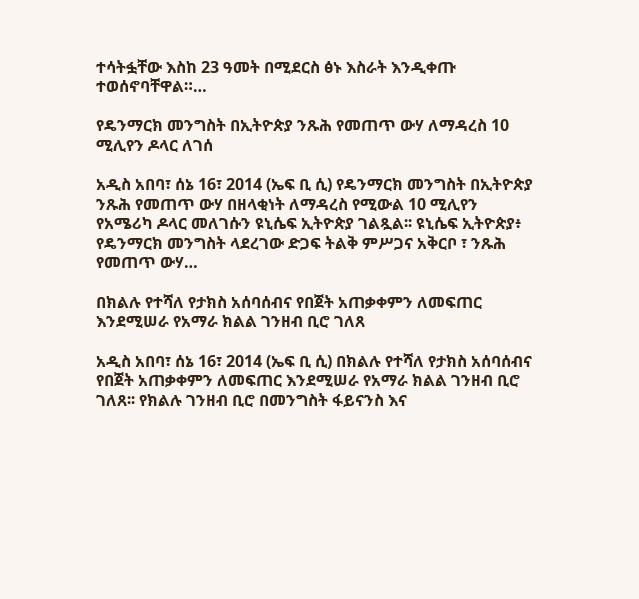ተሳትፏቸው እስከ 23 ዓመት በሚደርስ ፅኑ እስራት እንዲቀጡ ተወሰኖባቸዋል።…

የዴንማርክ መንግስት በኢትዮጵያ ንጹሕ የመጠጥ ውሃ ለማዳረስ 10 ሚሊየን ዶላር ለገሰ

አዲስ አበባ፣ ሰኔ 16፣ 2014 (ኤፍ ቢ ሲ) የዴንማርክ መንግስት በኢትዮጵያ ንጹሕ የመጠጥ ውሃ በዘላቂነት ለማዳረስ የሚውል 10 ሚሊየን የአሜሪካ ዶላር መለገሱን ዩኒሴፍ ኢትዮጵያ ገልጿል፡፡ ዩኒሴፍ ኢትዮጵያ፥ የዴንማርክ መንግስት ላደረገው ድጋፍ ትልቅ ምሥጋና አቅርቦ ፣ ንጹሕ የመጠጥ ውሃ…

በክልሉ የተሻለ የታክስ አሰባሰብና የበጀት አጠቃቀምን ለመፍጠር እንደሚሠራ የአማራ ክልል ገንዘብ ቢሮ ገለጸ

አዲስ አበባ፣ ሰኔ 16፣ 2014 (ኤፍ ቢ ሲ) በክልሉ የተሻለ የታክስ አሰባሰብና የበጀት አጠቃቀምን ለመፍጠር እንደሚሠራ የአማራ ክልል ገንዘብ ቢሮ ገለጸ፡፡ የክልሉ ገንዘብ ቢሮ በመንግስት ፋይናንስ እና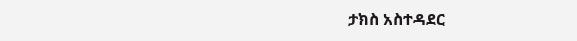ታክስ አስተዳደር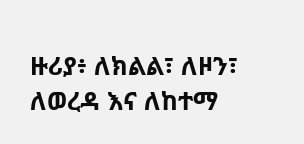ዙሪያ፥ ለክልል፣ ለዞን፣ ለወረዳ እና ለከተማ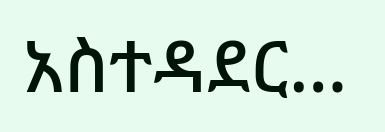አስተዳደር…